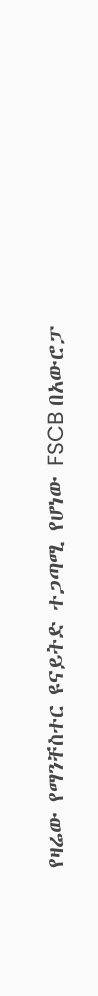የዛሬው የማንቸስተር ዩናይትድ ተጋጣሚ የሆነው FSCB በአውሮፓ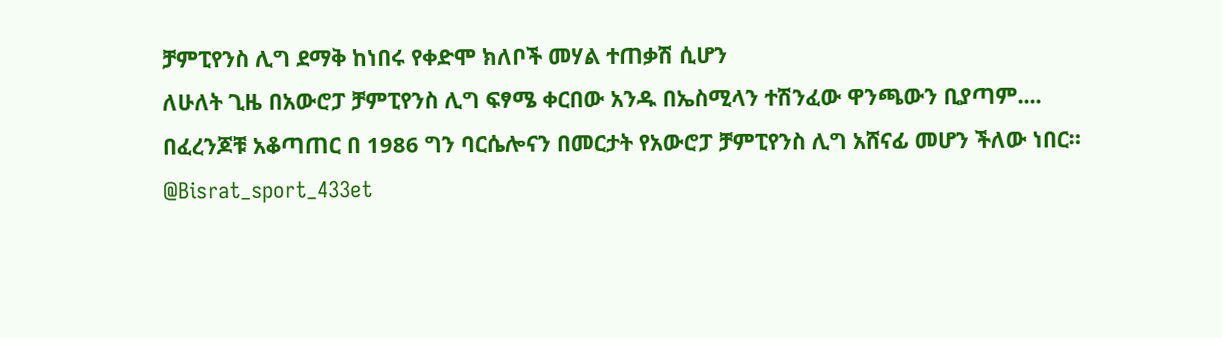ቻምፒየንስ ሊግ ደማቅ ከነበሩ የቀድሞ ክለቦች መሃል ተጠቃሽ ሲሆን
ለሁለት ጊዜ በአውሮፓ ቻምፒየንስ ሊግ ፍፃሜ ቀርበው አንዱ በኤስሚላን ተሽንፈው ዋንጫውን ቢያጣም....
በፈረንጆቹ አቆጣጠር በ 1986 ግን ባርሴሎናን በመርታት የአውሮፓ ቻምፒየንስ ሊግ አሸናፊ መሆን ችለው ነበር።
@Bisrat_sport_433et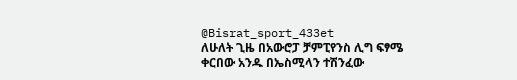@Bisrat_sport_433et
ለሁለት ጊዜ በአውሮፓ ቻምፒየንስ ሊግ ፍፃሜ ቀርበው አንዱ በኤስሚላን ተሽንፈው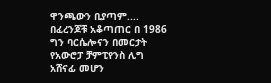ዋንጫውን ቢያጣም....
በፈረንጆቹ አቆጣጠር በ 1986 ግን ባርሴሎናን በመርታት የአውሮፓ ቻምፒየንስ ሊግ አሸናፊ መሆን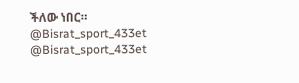ችለው ነበር።
@Bisrat_sport_433et @Bisrat_sport_433et